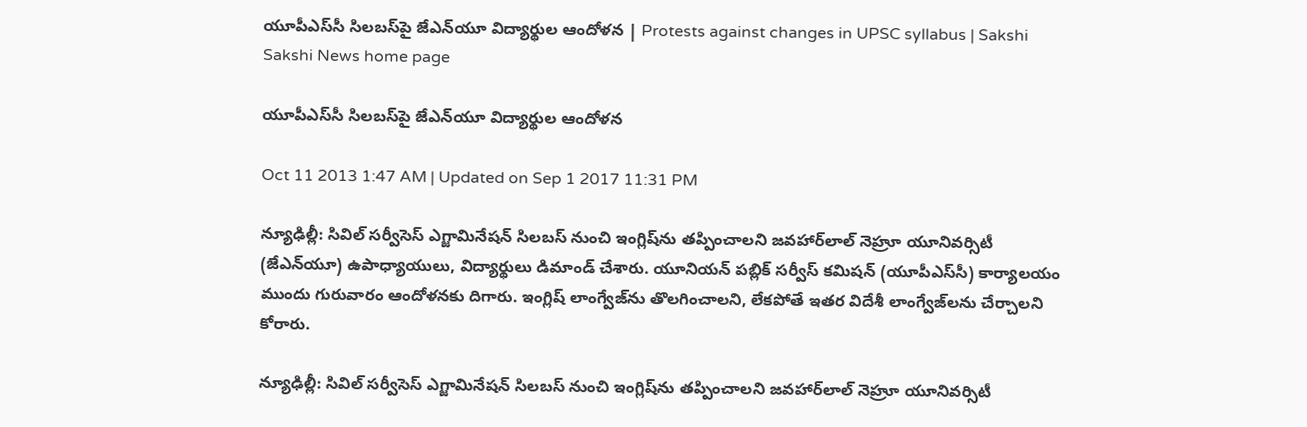యూపీఎస్‌సీ సిలబస్‌పై జేఎన్‌యూ విద్యార్థుల ఆందోళన | Protests against changes in UPSC syllabus | Sakshi
Sakshi News home page

యూపీఎస్‌సీ సిలబస్‌పై జేఎన్‌యూ విద్యార్థుల ఆందోళన

Oct 11 2013 1:47 AM | Updated on Sep 1 2017 11:31 PM

న్యూఢిల్లీ: సివిల్ సర్వీసెస్ ఎగ్జామినేషన్ సిలబస్ నుంచి ఇంగ్లిష్‌ను తప్పించాలని జవహార్‌లాల్ నెహ్రూ యూనివర్సిటీ (జేఎన్‌యూ) ఉపాధ్యాయులు, విద్యార్థులు డిమాండ్ చేశారు. యూనియన్ పబ్లిక్ సర్వీస్ కమిషన్ (యూపీఎస్‌సీ) కార్యాలయం ముందు గురువారం ఆందోళనకు దిగారు. ఇంగ్లిష్ లాంగ్వేజ్‌ను తొలగించాలని, లేకపోతే ఇతర విదేశీ లాంగ్వేజ్‌లను చేర్చాలని కోరారు.

న్యూఢిల్లీ: సివిల్ సర్వీసెస్ ఎగ్జామినేషన్ సిలబస్ నుంచి ఇంగ్లిష్‌ను తప్పించాలని జవహార్‌లాల్ నెహ్రూ యూనివర్సిటీ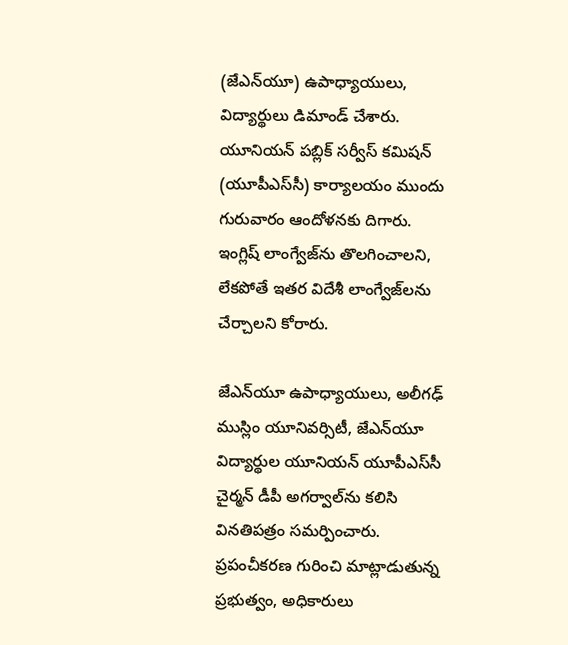(జేఎన్‌యూ) ఉపాధ్యాయులు, విద్యార్థులు డిమాండ్ చేశారు. యూనియన్ పబ్లిక్ సర్వీస్ కమిషన్ (యూపీఎస్‌సీ) కార్యాలయం ముందు గురువారం ఆందోళనకు దిగారు. ఇంగ్లిష్ లాంగ్వేజ్‌ను తొలగించాలని, లేకపోతే ఇతర విదేశీ లాంగ్వేజ్‌లను చేర్చాలని కోరారు.

జేఎన్‌యూ ఉపాధ్యాయులు, అలీగఢ్ ముస్లిం యూనివర్సిటీ, జేఎన్‌యూ విద్యార్థుల యూనియన్ యూపీఎస్‌సీ చైర్మన్ డీపీ అగర్వాల్‌ను కలిసి వినతిపత్రం సమర్పించారు. ప్రపంచీకరణ గురించి మాట్లాడుతున్న ప్రభుత్వం, అధికారులు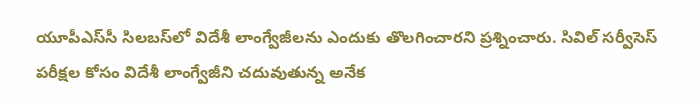యూపీఎస్‌సీ సిలబస్‌లో విదేశీ లాంగ్వేజీలను ఎందుకు తొలగించారని ప్రశ్నించారు. సివిల్ సర్వీసెస్ పరీక్షల కోసం విదేశీ లాంగ్వేజీని చదువుతున్న అనేక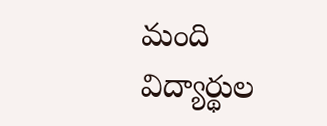మంది విద్యార్థుల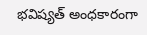భవిష్యత్ అంధకారంగా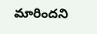మారిందని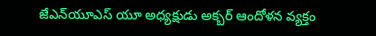జేఎన్‌యూఎస్ యూ అధ్యక్షుడు అక్బర్ ఆందోళన వ్యక్తం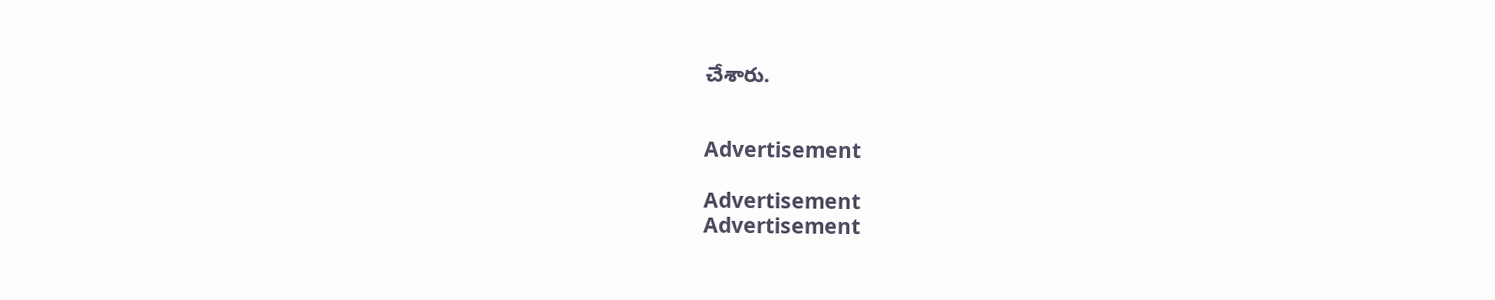చేశారు.


Advertisement

Advertisement
Advertisement